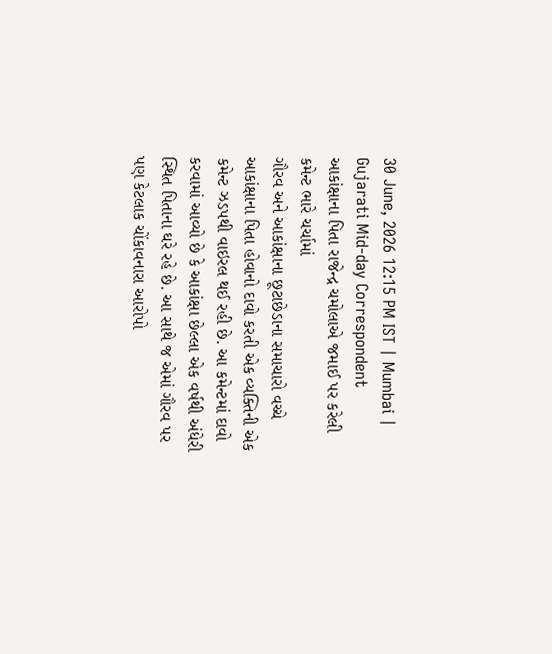30 June, 2026 12:15 PM IST | Mumbai | Gujarati Mid-day Correspondent
આકાંક્ષાના પિતા રાજેન્દ્ર ચમોલાએ જમાઈ પર કરેલી કમેન્ટ ભારે ચર્ચામાં
ગૌરવ અને આકાંક્ષાના છૂટાછેડાના સમાચારો વચ્ચે આકાંક્ષાના પિતા હોવાનો દાવો કરતી એક વ્યક્તિની એક કમેન્ટ ઝડપથી વાઇરલ થઈ રહી છે. આ કમેન્ટમાં દાવો કરવામાં આવ્યો છે કે આકાંક્ષા છેલ્લા એક વર્ષથી અંધેરી સ્થિત પિતાના ઘરે રહે છે. આ સાથે જ એમાં ગૌરવ પર પણ કેટલાક ચોંકાવનારા આરોપો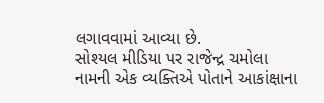લગાવવામાં આવ્યા છે.
સોશ્યલ મીડિયા પર રાજેન્દ્ર ચમોલા નામની એક વ્યક્તિએ પોતાને આકાંક્ષાના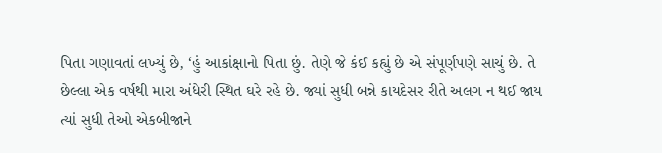પિતા ગણાવતાં લખ્યું છે, ‘હું આકાંક્ષાનો પિતા છું. તેણે જે કંઈ કહ્યું છે એ સંપૂર્ણપણે સાચું છે. તે છેલ્લા એક વર્ષથી મારા અંધેરી સ્થિત ઘરે રહે છે. જ્યાં સુધી બન્ને કાયદેસર રીતે અલગ ન થઈ જાય ત્યાં સુધી તેઓ એકબીજાને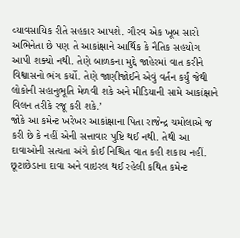વ્યાવસાયિક રીતે સહકાર આપશે. ગૌરવ એક ખૂબ સારો અભિનેતા છે પણ તે આકાંક્ષાને આર્થિક કે નૈતિક સહયોગ આપી શક્યો નથી. તેણે બાળકના મુદ્દે જાહેરમાં વાત કરીને વિશ્વાસનો ભંગ કર્યો. તેણે જાણીજોઈને એવું વર્તન કર્યું જેથી લોકોની સહાનુભૂતિ મેળવી શકે અને મીડિયાની સામે આકાંક્ષાને વિલન તરીકે રજૂ કરી શકે.’
જોકે આ કમેન્ટ ખરેખર આકાંક્ષાના પિતા રાજેન્દ્ર ચમોલાએ જ કરી છે કે નહીં એની સત્તાવાર પુષ્ટિ થઈ નથી. તેથી આ દાવાઓની સત્યતા અંગે કોઈ નિશ્ચિત વાત કહી શકાય નહીં. છૂટાછેડાના દાવા અને વાઇરલ થઈ રહેલી કથિત કમેન્ટ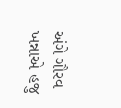અંગે ગૌરવ ખન્નાએ હજુ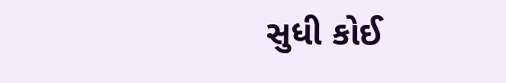સુધી કોઈ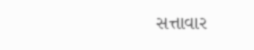સત્તાવાર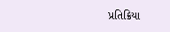પ્રતિક્રિયા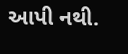આપી નથી.